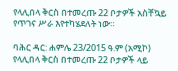የላሊበላ ቅርስ በተመረጡ 22 ቦታዎች አስቸኳይ የጥገና ሥራ እየተካሄደለት ነው።

ባሕር ዳር: ሐምሌ 23/2015 ዓ.ም (አሚኮ) የላሊበላ ቅርስ በተመረጡ 22 ቦታዎች ላይ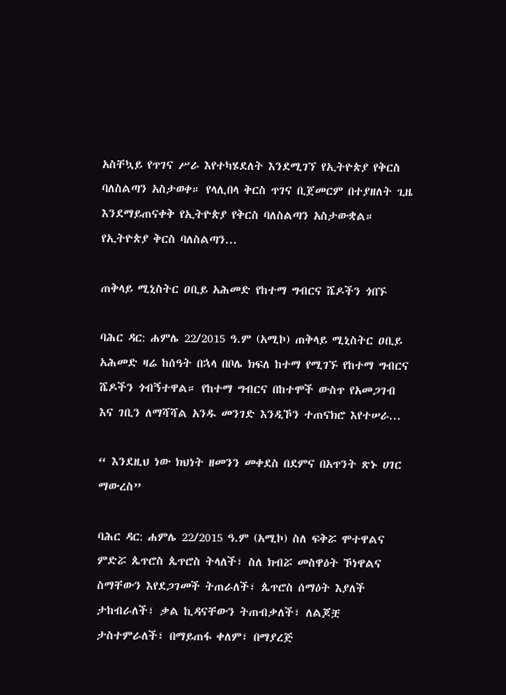አስቸኳይ የጥገና ሥራ እየተካሄደለት እንደሚገኘ የኢትዮጵያ የቅርስ ባለስልጣን አስታወቀ። የላሊበላ ቅርስ ጥገና ቢጀመርም በተያዘለት ጊዜ እንደማይጠናቀቅ የኢትዮጵያ የቅርስ ባለስልጣን አስታውቋል። የኢትዮጵያ ቅርስ ባለስልጣን...

ጠቅላይ ሚኒስትር ዐቢይ አሕመድ የከተማ ግብርና ሼዶችን ጎበኙ

ባሕር ዳር: ሐምሌ 22/2015 ዓ.ም (አሚኮ) ጠቅላይ ሚኒስትር ዐቢይ አሕመድ ዛሬ ከሰዓት በኋላ በቦሌ ክፍለ ከተማ የሚገኙ የከተማ ግብርና ሼዶችን ጎብኝተዋል። የከተማ ግብርና በከተሞች ውስጥ የአመጋገብ እና ገቢን ለማሻሻል አንዱ መንገድ እንዲኾን ተጠናክሮ እየተሠራ...

“ እንደዚህ ነው ክህነት ዘመንን መቀደስ በደምና በአጥንት ጽኑ ሀገር ማውረስ”

ባሕር ዳር: ሐምሌ 22/2015 ዓ.ም (አሚኮ) ስለ ፍቅሯ ሞተዋልና ምድሯ ጴጥሮስ ጴጥሮስ ትላለች፣ ስለ ክብሯ መስዋዕት ኾነዋልና ስማቸውን እየደጋገመች ትጠራለች፣ ጴጥሮስ ሰማዕት እያለች ታከብራለች፣ ቃል ኪዳናቸውን ትጠብቃለች፣ ለልጆቿ ታስተምራለች፣ በማይጠፋ ቀለም፣ በማያረጅ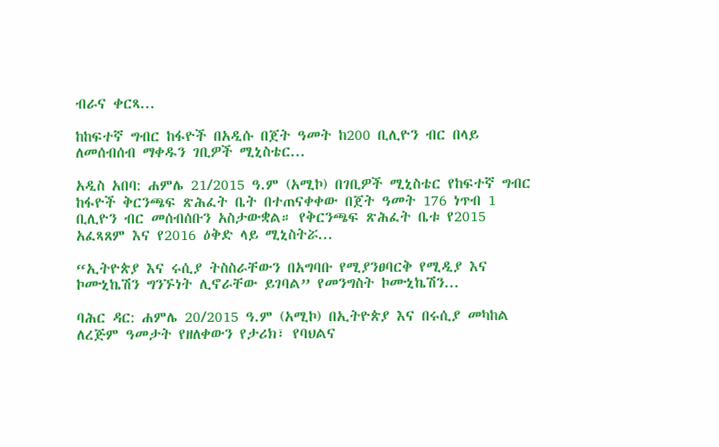ብራና ቀርጻ...

ከከፍተኛ ግብር ከፋዮች በአዲሱ በጀት ዓመት ከ200 ቢሊዮን ብር በላይ ለመሰብሰብ ማቀዱን ገቢዎች ሚኒስቴር...

አዲስ አበባ: ሐምሌ 21/2015 ዓ.ም (አሚኮ) በገቢዎች ሚኒስቴር የከፍተኛ ግብር ከፋዮች ቅርንጫፍ ጽሕፈት ቤት በተጠናቀቀው በጀት ዓመት 176 ነጥብ 1 ቢሊዮን ብር መሰብሰቡን አስታውቋል። የቅርንጫፍ ጽሕፈት ቤቱ የ2015 አፈጻጸም እና የ2016 ዕቅድ ላይ ሚኒስትሯ...

“ኢትዮጵያ እና ሩሲያ ትስስራቸውን በአግባቡ የሚያንፀባርቅ የሚዲያ እና ኮሙኒኬሽን ግንኙነት ሊኖራቸው ይገባል” የመንግስት ኮሙኒኬሽን...

ባሕር ዳር: ሐምሌ 20/2015 ዓ.ም (አሚኮ) በኢትዮጵያ እና በሩሲያ መካከል ለረጅም ዓመታት የዘለቀውን የታሪክ፣ የባህልና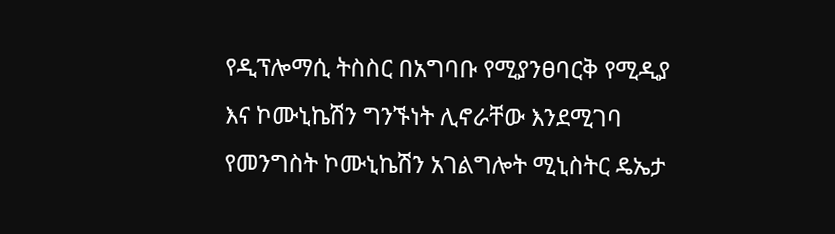የዲፕሎማሲ ትስስር በአግባቡ የሚያንፀባርቅ የሚዲያ እና ኮሙኒኬሽን ግንኙነት ሊኖራቸው እንደሚገባ የመንግስት ኮሙኒኬሽን አገልግሎት ሚኒስትር ዴኤታ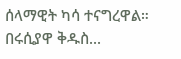ሰላማዊት ካሳ ተናግረዋል። በሩሲያዋ ቅዱስ...